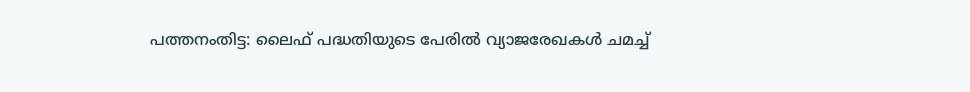പത്തനംതിട്ട: ലൈഫ് പദ്ധതിയുടെ പേരിൽ വ്യാജരേഖകൾ ചമച്ച്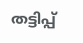തട്ടിപ്പ്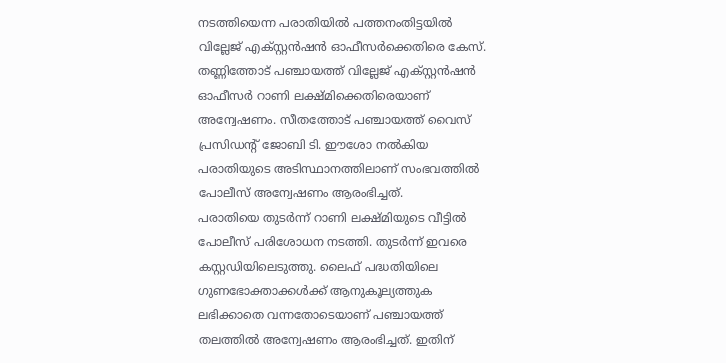നടത്തിയെന്ന പരാതിയിൽ പത്തനംതിട്ടയിൽ വില്ലേജ് എക്സ്റ്റൻഷൻ ഓഫീസർക്കെതിരെ കേസ്. തണ്ണിത്തോട് പഞ്ചായത്ത് വില്ലേജ് എക്സ്റ്റൻഷൻ ഓഫീസർ റാണി ലക്ഷ്മിക്കെതിരെയാണ് അന്വേഷണം. സീതത്തോട് പഞ്ചായത്ത് വൈസ് പ്രസിഡന്റ് ജോബി ടി. ഈശോ നൽകിയ പരാതിയുടെ അടിസ്ഥാനത്തിലാണ് സംഭവത്തിൽ പോലീസ് അന്വേഷണം ആരംഭിച്ചത്.
പരാതിയെ തുടർന്ന് റാണി ലക്ഷ്മിയുടെ വീട്ടിൽ പോലീസ് പരിശോധന നടത്തി. തുടർന്ന് ഇവരെ കസ്റ്റഡിയിലെടുത്തു. ലൈഫ് പദ്ധതിയിലെ ഗുണഭോക്താക്കൾക്ക് ആനുകൂല്യത്തുക ലഭിക്കാതെ വന്നതോടെയാണ് പഞ്ചായത്ത് തലത്തിൽ അന്വേഷണം ആരംഭിച്ചത്. ഇതിന്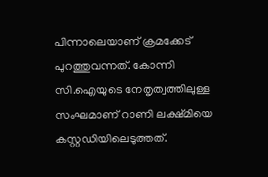പിന്നാലെയാണ് ക്രമക്കേട് പുറത്തുവന്നത്. കോന്നി സി.ഐയുടെ നേതൃത്വത്തിലുള്ള സംഘമാണ് റാണി ലക്ഷ്മിയെ കസ്റ്റഡിയിലെടുത്തത്.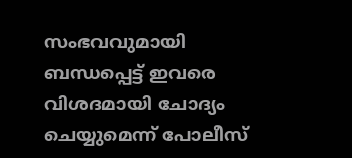സംഭവവുമായി ബന്ധപ്പെട്ട് ഇവരെ വിശദമായി ചോദ്യം ചെയ്യുമെന്ന് പോലീസ്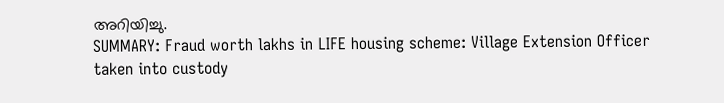അറിയിച്ചു.
SUMMARY: Fraud worth lakhs in LIFE housing scheme: Village Extension Officer taken into custody